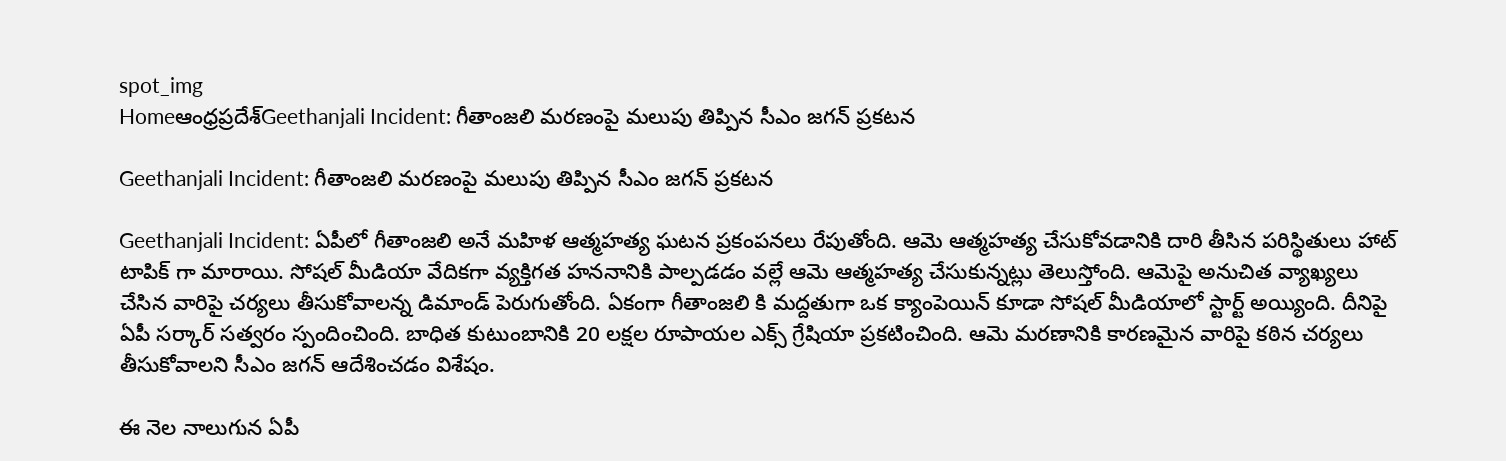spot_img
Homeఆంధ్రప్రదేశ్‌Geethanjali Incident: గీతాంజలి మరణంపై మలుపు తిప్పిన సీఎం జగన్ ప్రకటన

Geethanjali Incident: గీతాంజలి మరణంపై మలుపు తిప్పిన సీఎం జగన్ ప్రకటన

Geethanjali Incident: ఏపీలో గీతాంజలి అనే మహిళ ఆత్మహత్య ఘటన ప్రకంపనలు రేపుతోంది. ఆమె ఆత్మహత్య చేసుకోవడానికి దారి తీసిన పరిస్థితులు హాట్ టాపిక్ గా మారాయి. సోషల్ మీడియా వేదికగా వ్యక్తిగత హననానికి పాల్పడడం వల్లే ఆమె ఆత్మహత్య చేసుకున్నట్లు తెలుస్తోంది. ఆమెపై అనుచిత వ్యాఖ్యలు చేసిన వారిపై చర్యలు తీసుకోవాలన్న డిమాండ్ పెరుగుతోంది. ఏకంగా గీతాంజలి కి మద్దతుగా ఒక క్యాంపెయిన్ కూడా సోషల్ మీడియాలో స్టార్ట్ అయ్యింది. దీనిపై ఏపీ సర్కార్ సత్వరం స్పందించింది. బాధిత కుటుంబానికి 20 లక్షల రూపాయల ఎక్స్ గ్రేషియా ప్రకటించింది. ఆమె మరణానికి కారణమైన వారిపై కఠిన చర్యలు తీసుకోవాలని సీఎం జగన్ ఆదేశించడం విశేషం.

ఈ నెల నాలుగున ఏపీ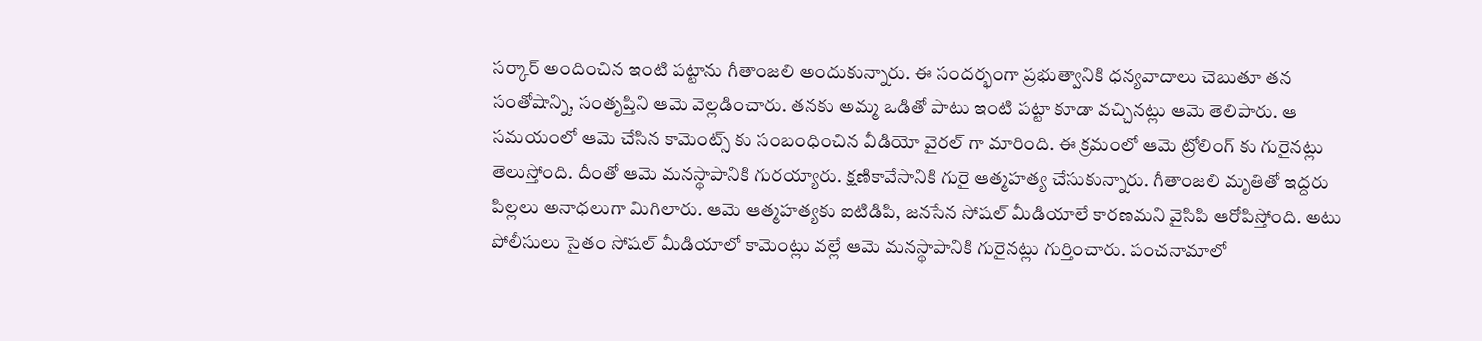సర్కార్ అందించిన ఇంటి పట్టాను గీతాంజలి అందుకున్నారు. ఈ సందర్భంగా ప్రభుత్వానికి ధన్యవాదాలు చెబుతూ తన సంతోషాన్ని, సంతృప్తిని ఆమె వెల్లడించారు. తనకు అమ్మ ఒడితో పాటు ఇంటి పట్టా కూడా వచ్చినట్లు ఆమె తెలిపారు. ఆ సమయంలో ఆమె చేసిన కామెంట్స్ కు సంబంధించిన వీడియో వైరల్ గా మారింది. ఈ క్రమంలో ఆమె ట్రోలింగ్ కు గురైనట్లు తెలుస్తోంది. దీంతో ఆమె మనస్థాపానికి గురయ్యారు. క్షణికావేసానికి గురై ఆత్మహత్య చేసుకున్నారు. గీతాంజలి మృతితో ఇద్దరు పిల్లలు అనాధలుగా మిగిలారు. ఆమె ఆత్మహత్యకు ఐటిడిపి, జనసేన సోషల్ మీడియాలే కారణమని వైసిపి ఆరోపిస్తోంది. అటు పోలీసులు సైతం సోషల్ మీడియాలో కామెంట్లు వల్లే ఆమె మనస్థాపానికి గురైనట్లు గుర్తించారు. పంచనామాలో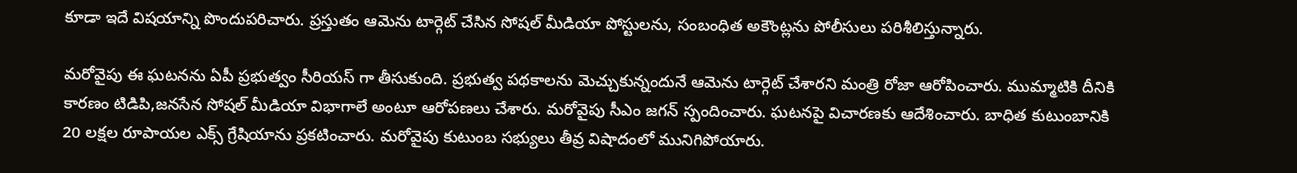కూడా ఇదే విషయాన్ని పొందుపరిచారు. ప్రస్తుతం ఆమెను టార్గెట్ చేసిన సోషల్ మీడియా పోస్టులను, సంబంధిత అకౌంట్లను పోలీసులు పరిశీలిస్తున్నారు.

మరోవైపు ఈ ఘటనను ఏపీ ప్రభుత్వం సీరియస్ గా తీసుకుంది. ప్రభుత్వ పథకాలను మెచ్చుకున్నందునే ఆమెను టార్గెట్ చేశారని మంత్రి రోజా ఆరోపించారు. ముమ్మాటికి దీనికి కారణం టిడిపి,జనసేన సోషల్ మీడియా విభాగాలే అంటూ ఆరోపణలు చేశారు. మరోవైపు సీఎం జగన్ స్పందించారు. ఘటనపై విచారణకు ఆదేశించారు. బాధిత కుటుంబానికి 20 లక్షల రూపాయల ఎక్స్ గ్రేషియాను ప్రకటించారు. మరోవైపు కుటుంబ సభ్యులు తీవ్ర విషాదంలో మునిగిపోయారు.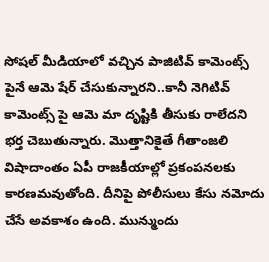సోషల్ మీడియాలో వచ్చిన పాజిటివ్ కామెంట్స్ పైనే ఆమె షేర్ చేసుకున్నారని..కానీ నెగిటివ్ కామెంట్స్ పై ఆమె మా దృష్టికి తీసుకు రాలేదని భర్త చెబుతున్నారు. మొత్తానికైతే గీతాంజలి విషాదాంతం ఏపీ రాజకీయాల్లో ప్రకంపనలకు కారణమవుతోంది. దీనిపై పోలీసులు కేసు నమోదు చేసే అవకాశం ఉంది. మున్ముందు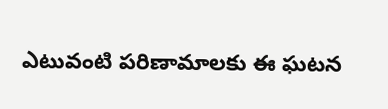ఎటువంటి పరిణామాలకు ఈ ఘటన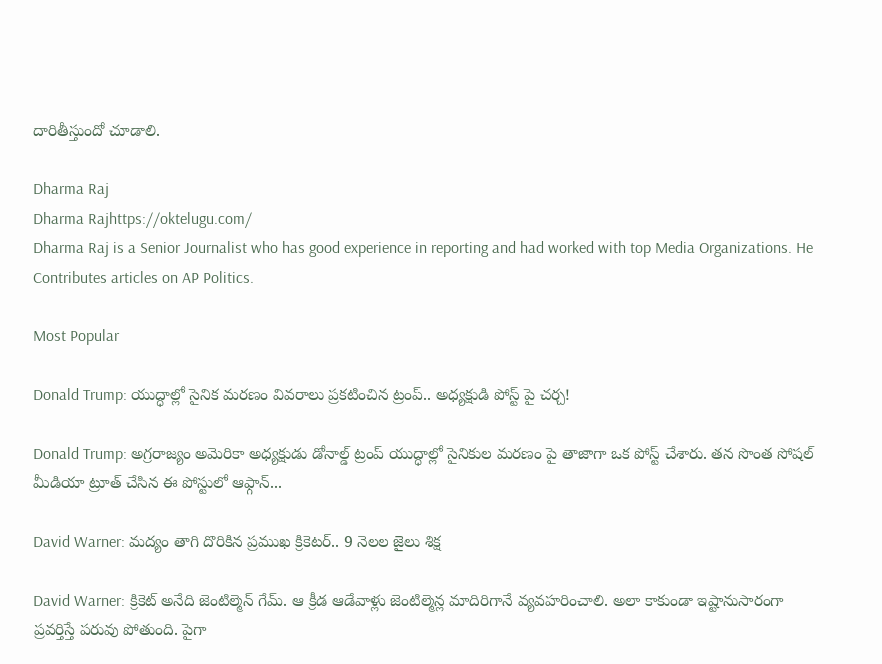దారితీస్తుందో చూడాలి.

Dharma Raj
Dharma Rajhttps://oktelugu.com/
Dharma Raj is a Senior Journalist who has good experience in reporting and had worked with top Media Organizations. He Contributes articles on AP Politics.

Most Popular

Donald Trump: యుద్ధాల్లో సైనిక మరణం వివరాలు ప్రకటించిన ట్రంప్.. అధ్యక్షుడి పోస్ట్ పై చర్చ!

Donald Trump: అగ్రరాజ్యం అమెరికా అధ్యక్షుడు డోనాల్డ్ ట్రంప్ యుద్ధాల్లో సైనికుల మరణం పై తాజాగా ఒక పోస్ట్ చేశారు. తన సొంత సోషల్ మీడియా ట్రూత్ చేసిన ఈ పోస్టులో ఆఫ్గాన్...

David Warner: మద్యం తాగి దొరికిన ప్రముఖ క్రికెటర్.. 9 నెలల జైలు శిక్ష

David Warner: క్రికెట్ అనేది జెంటిల్మెన్ గేమ్. ఆ క్రీడ ఆడేవాళ్లు జెంటిల్మెన్ల మాదిరిగానే వ్యవహరించాలి. అలా కాకుండా ఇష్టానుసారంగా ప్రవర్తిస్తే పరువు పోతుంది. పైగా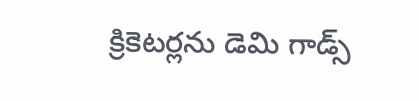క్రికెటర్లను డెమి గాడ్స్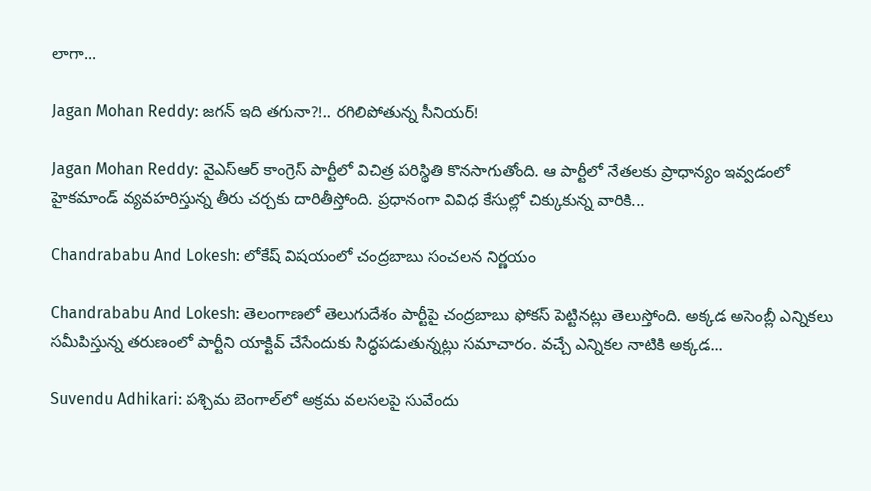లాగా...

Jagan Mohan Reddy: జగన్ ఇది తగునా?!.. రగిలిపోతున్న సీనియర్!

Jagan Mohan Reddy: వైఎస్ఆర్ కాంగ్రెస్ పార్టీలో విచిత్ర పరిస్థితి కొనసాగుతోంది. ఆ పార్టీలో నేతలకు ప్రాధాన్యం ఇవ్వడంలో హైకమాండ్ వ్యవహరిస్తున్న తీరు చర్చకు దారితీస్తోంది. ప్రధానంగా వివిధ కేసుల్లో చిక్కుకున్న వారికి...

Chandrababu And Lokesh: లోకేష్ విషయంలో చంద్రబాబు సంచలన నిర్ణయం

Chandrababu And Lokesh: తెలంగాణలో తెలుగుదేశం పార్టీపై చంద్రబాబు ఫోకస్ పెట్టినట్లు తెలుస్తోంది. అక్కడ అసెంబ్లీ ఎన్నికలు సమీపిస్తున్న తరుణంలో పార్టీని యాక్టివ్ చేసేందుకు సిద్ధపడుతున్నట్లు సమాచారం. వచ్చే ఎన్నికల నాటికి అక్కడ...

Suvendu Adhikari: పశ్చిమ బెంగాల్‌లో అక్రమ వలసలపై సువేందు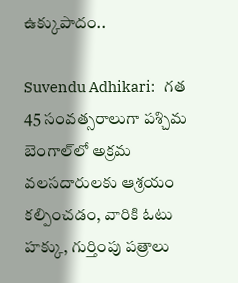ఉక్కుపాదం..

Suvendu Adhikari:   గత 45 సంవత్సరాలుగా పశ్చిమ బెంగాల్‌లో అక్రమ వలసదారులకు ఆశ్రయం కల్పించడం, వారికి ఓటు హక్కు, గుర్తింపు పత్రాలు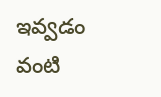ఇవ్వడం వంటి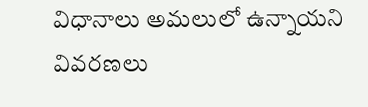విధానాలు అమలులో ఉన్నాయని వివరణలు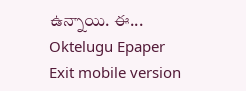ఉన్నాయి. ఈ...
Oktelugu Epaper
Exit mobile version